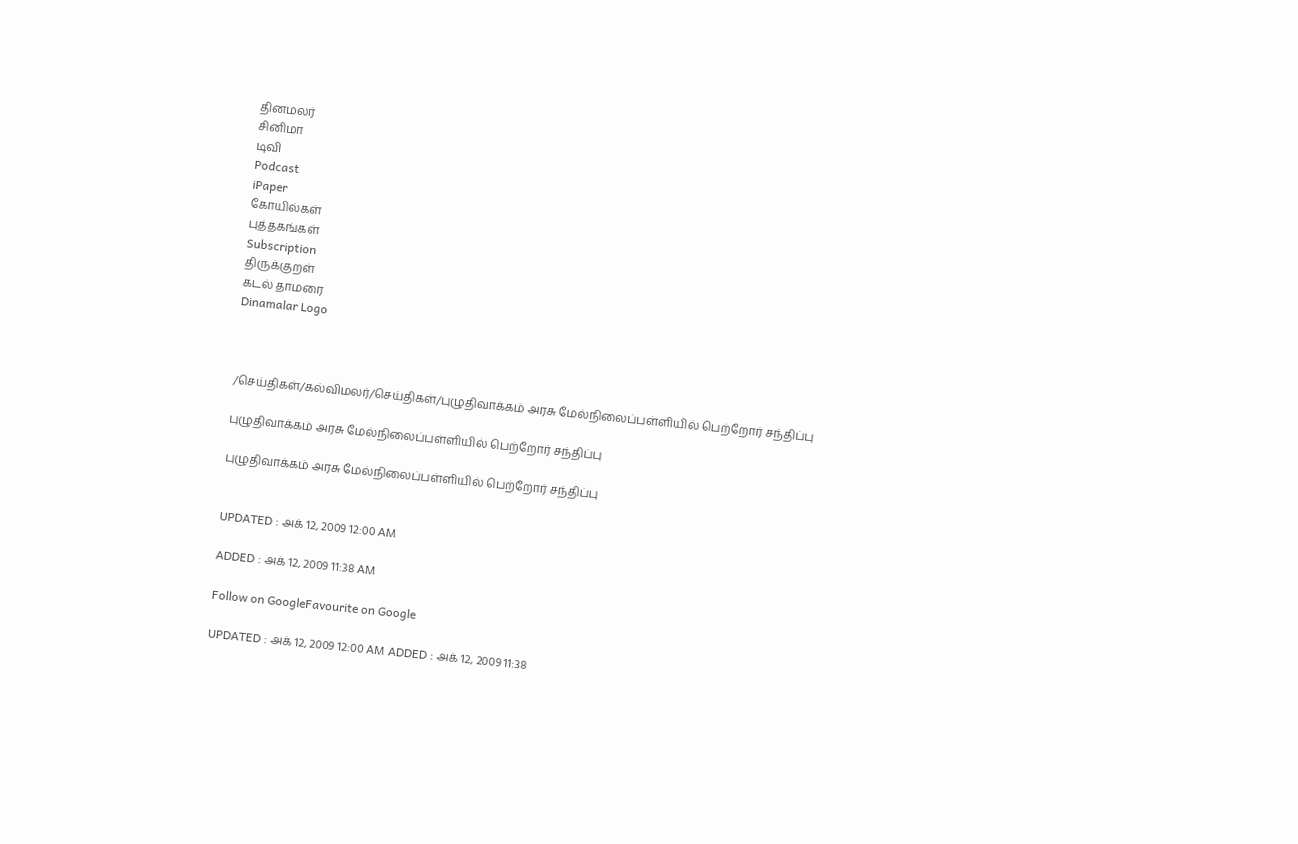தினமலர்
சினிமா
டிவி
Podcast
iPaper
கோயில்கள்
புத்தகங்கள்
Subscription
திருக்குறள்
கடல் தாமரை
Dinamalar Logo



/செய்திகள்/கல்விமலர்/செய்திகள்/புழுதிவாக்கம் அரசு மேல்நிலைப்பள்ளியில் பெற்றோர் சந்திப்பு

புழுதிவாக்கம் அரசு மேல்நிலைப்பள்ளியில் பெற்றோர் சந்திப்பு

புழுதிவாக்கம் அரசு மேல்நிலைப்பள்ளியில் பெற்றோர் சந்திப்பு


UPDATED : அக் 12, 2009 12:00 AM

ADDED : அக் 12, 2009 11:38 AM

Follow on GoogleFavourite on Google

UPDATED : அக் 12, 2009 12:00 AM ADDED : அக் 12, 2009 11:38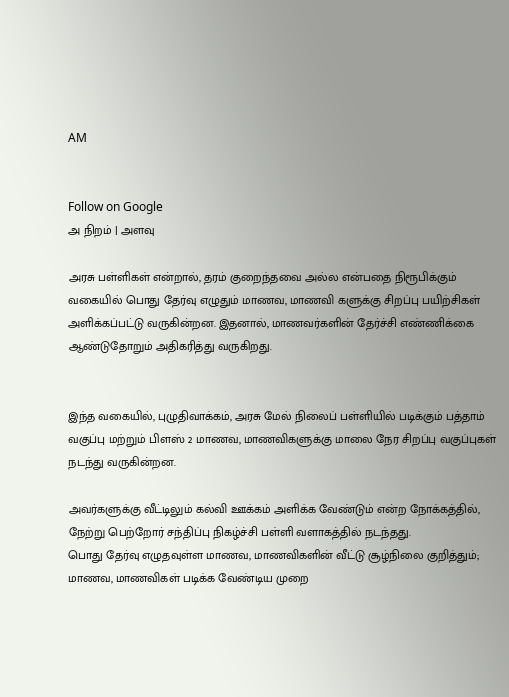AM


Follow on Google
அ நிறம் | அளவு

அரசு பள்ளிகள் என்றால், தரம் குறைந்தவை அல்ல என்பதை நிரூபிக்கும் வகையில் பொது தேர்வு எழுதும் மாணவ, மாணவி களுக்கு சிறப்பு பயிற்சிகள் அளிக்கப்பட்டு வருகின்றன. இதனால், மாணவர்களின் தேர்ச்சி எண்ணிக்கை ஆண்டுதோறும் அதிகரித்து வருகிறது.


இந்த வகையில், புழுதிவாக்கம், அரசு மேல் நிலைப் பள்ளியில் படிக்கும் பத்தாம் வகுப்பு மற்றும் பிளஸ் 2 மாணவ, மாணவிகளுக்கு மாலை நேர சிறப்பு வகுப்புகள் நடந்து வருகின்றன.

அவர்களுக்கு வீட்டிலும் கல்வி ஊக்கம் அளிக்க வேண்டும் என்ற நோக்கத்தில், நேற்று பெற்றோர் சந்திப்பு நிகழ்ச்சி பள்ளி வளாகத்தில் நடந்தது.
பொது தேர்வு எழுதவுள்ள மாணவ, மாணவிகளின் வீட்டு சூழ்நிலை குறித்தும்; மாணவ, மாணவிகள் படிக்க வேண்டிய முறை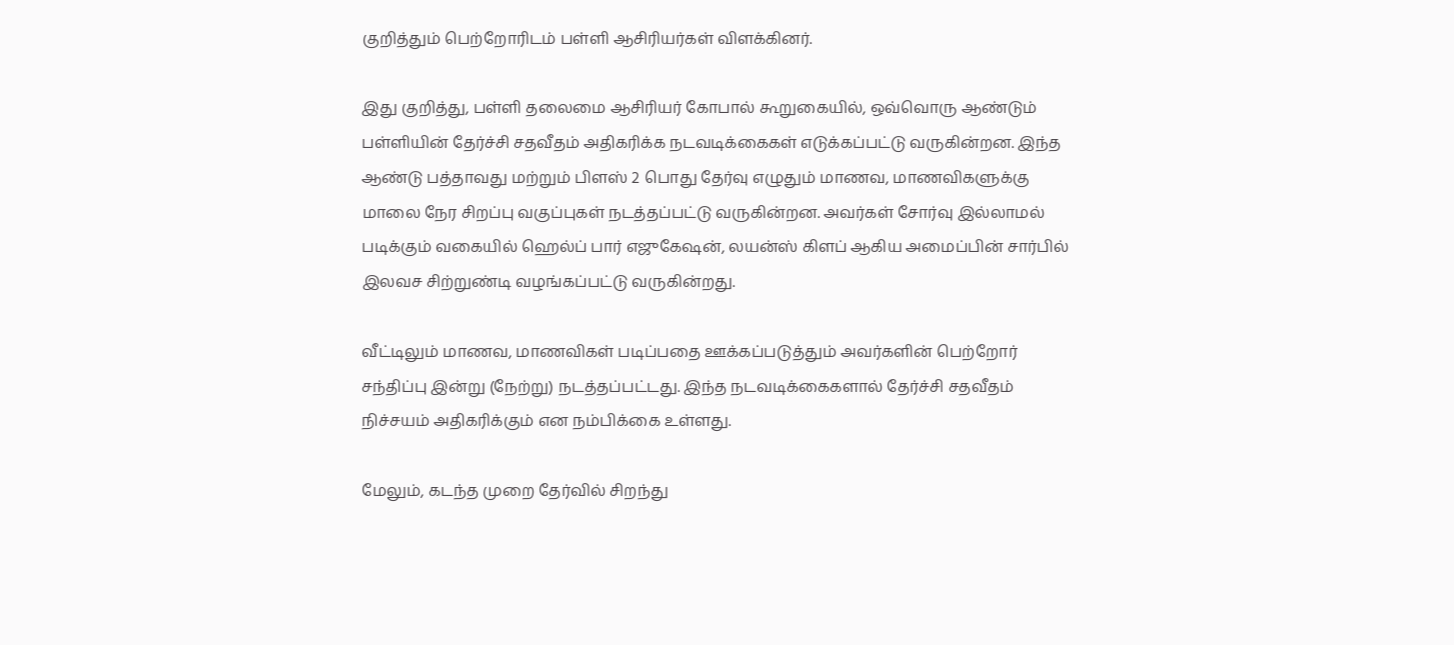குறித்தும் பெற்றோரிடம் பள்ளி ஆசிரியர்கள் விளக்கினர்.

இது குறித்து, பள்ளி தலைமை ஆசிரியர் கோபால் கூறுகையில், ஒவ்வொரு ஆண்டும் பள்ளியின் தேர்ச்சி சதவீதம் அதிகரிக்க நடவடிக்கைகள் எடுக்கப்பட்டு வருகின்றன. இந்த ஆண்டு பத்தாவது மற்றும் பிளஸ் 2 பொது தேர்வு எழுதும் மாணவ, மாணவிகளுக்கு மாலை நேர சிறப்பு வகுப்புகள் நடத்தப்பட்டு வருகின்றன. அவர்கள் சோர்வு இல்லாமல் படிக்கும் வகையில் ஹெல்ப் பார் எஜுகேஷன், லயன்ஸ் கிளப் ஆகிய அமைப்பின் சார்பில் இலவச சிற்றுண்டி வழங்கப்பட்டு வருகின்றது.

வீட்டிலும் மாணவ, மாணவிகள் படிப்பதை ஊக்கப்படுத்தும் அவர்களின் பெற்றோர் சந்திப்பு இன்று (நேற்று) நடத்தப்பட்டது. இந்த நடவடிக்கைகளால் தேர்ச்சி சதவீதம் நிச்சயம் அதிகரிக்கும் என நம்பிக்கை உள்ளது.

மேலும், கடந்த முறை தேர்வில் சிறந்து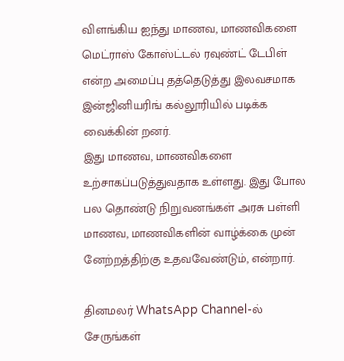விளங்கிய ஐந்து மாணவ, மாணவிகளை மெட்ராஸ் கோஸ்ட்டல் ரவுண்ட் டேபிள் என்ற அமைப்பு தத்தெடுத்து இலவசமாக இன்ஜினியரிங் கல்லூரியில் படிக்க வைக்கின் றனர்.
இது மாணவ, மாணவிகளை உற்சாகப்படுத்துவதாக உள்ளது. இது போல பல தொண்டு நிறுவனங்கள் அரசு பள்ளி மாணவ, மாணவிகளின் வாழ்க்கை முன் னேற்றத்திற்கு உதவவேண்டும், என்றார்.

தினமலர் WhatsApp Channel-ல் சேருங்கள்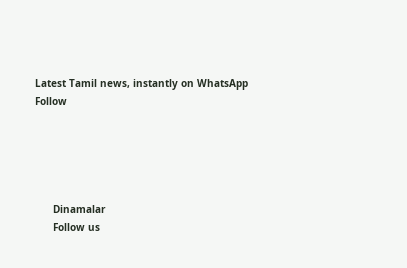Latest Tamil news, instantly on WhatsApp
Follow





      Dinamalar
      Follow us